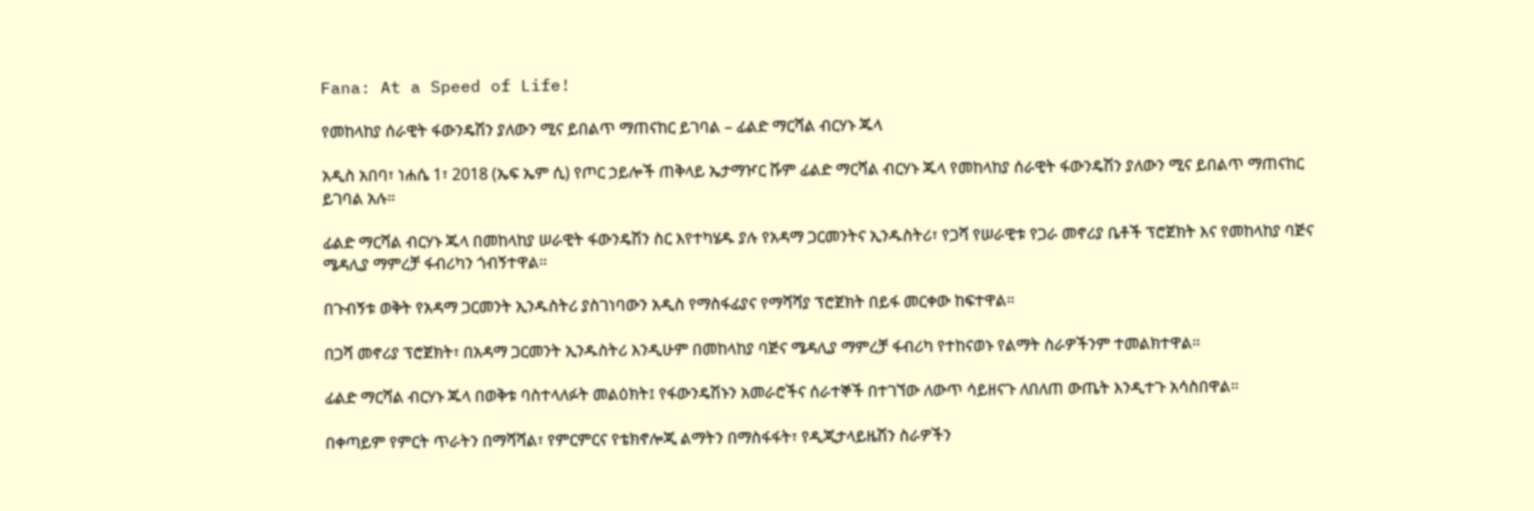Fana: At a Speed of Life!

የመከላከያ ሰራዊት ፋውንዴሽን ያለውን ሚና ይበልጥ ማጠናከር ይገባል – ፊልድ ማርሻል ብርሃኑ ጁላ

አዲስ አበባ፣ ነሐሴ 1፣ 2018 (ኤፍ ኤም ሲ) የጦር ኃይሎች ጠቅላይ ኤታማዦር ሹም ፊልድ ማርሻል ብርሃኑ ጁላ የመከላከያ ሰራዊት ፋውንዴሽን ያለውን ሚና ይበልጥ ማጠናከር ይገባል አሉ።

ፊልድ ማርሻል ብርሃኑ ጁላ በመከላከያ ሠራዊት ፋውንዴሽን ስር እየተካሄዱ ያሉ የአዳማ ጋርመንትና ኢንዱስትሪ፣ የጋሻ የሠራዊቱ የጋራ መኖሪያ ቤቶች ፕሮጀክት እና የመከላከያ ባጅና ሜዳሊያ ማምረቻ ፋብሪካን ጎብኝተዋል።

በጉብኝቱ ወቅት የአዳማ ጋርመንት ኢንዱስትሪ ያስገነባውን አዲስ የማስፋፊያና የማሻሻያ ፕሮጀክት በይፋ መርቀው ከፍተዋል።

በጋሻ መኖሪያ ፕሮጀክት፣ በአዳማ ጋርመንት ኢንዱስትሪ እንዲሁም በመከላከያ ባጅና ሜዳሊያ ማምረቻ ፋብሪካ የተከናወኑ የልማት ስራዎችንም ተመልክተዋል።

ፊልድ ማርሻል ብርሃኑ ጁላ በወቅቱ ባስተላለፉት መልዕክት፤ የፋውንዴሽኑን አመራሮችና ሰራተኞች በተገኘው ለውጥ ሳይዘናጉ ለበለጠ ውጤት እንዲተጉ አሳስበዋል።

በቀጣይም የምርት ጥራትን በማሻሻል፣ የምርምርና የቴክኖሎጂ ልማትን በማስፋፋት፣ የዲጂታላይዜሽን ስራዎችን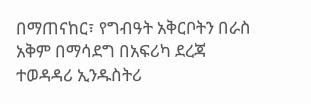በማጠናከር፣ የግብዓት አቅርቦትን በራስ አቅም በማሳደግ በአፍሪካ ደረጃ ተወዳዳሪ ኢንዱስትሪ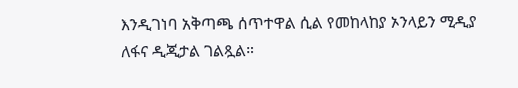እንዲገነባ አቅጣጫ ሰጥተዋል ሲል የመከላከያ ኦንላይን ሚዲያ ለፋና ዲጂታል ገልጿል።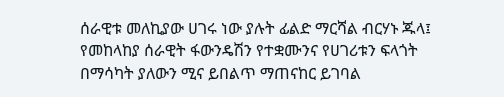ሰራዊቱ መለኪያው ሀገሩ ነው ያሉት ፊልድ ማርሻል ብርሃኑ ጁላ፤ የመከላከያ ሰራዊት ፋውንዴሽን የተቋሙንና የሀገሪቱን ፍላጎት በማሳካት ያለውን ሚና ይበልጥ ማጠናከር ይገባል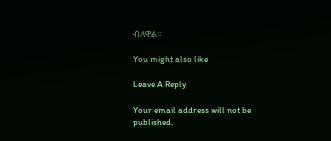ብለዋል።

You might also like

Leave A Reply

Your email address will not be published.